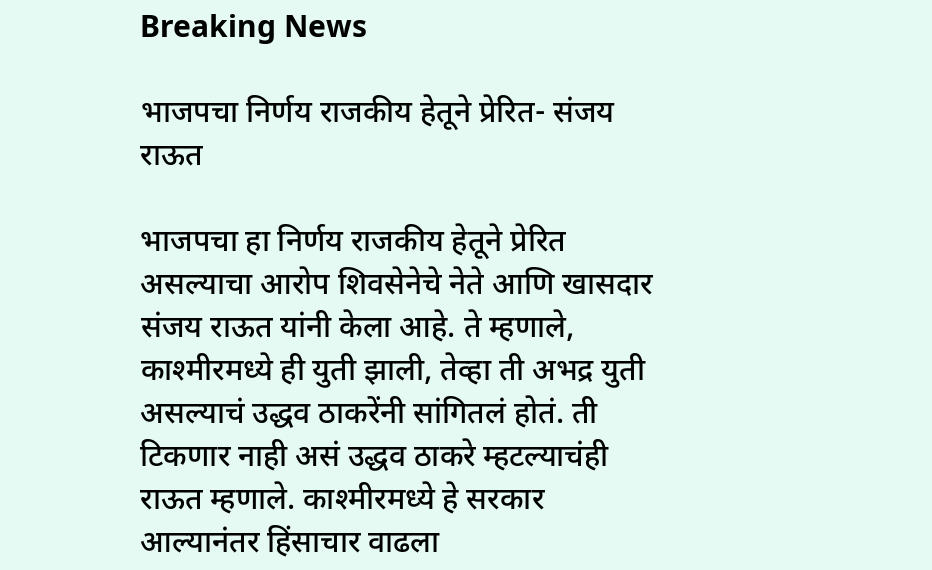Breaking News

भाजपचा निर्णय राजकीय हेतूने प्रेरित- संजय राऊत

भाजपचा हा निर्णय राजकीय हेतूने प्रेरित असल्याचा आरोप शिवसेनेचे नेते आणि खासदार संजय राऊत यांनी केला आहे. ते म्हणाले, काश्मीरमध्ये ही युती झाली, तेव्हा ती अभद्र युती असल्याचं उद्धव ठाकरेंनी सांगितलं होतं. ती टिकणार नाही असं उद्धव ठाकरे म्हटल्याचंही राऊत म्हणाले. काश्मीरमध्ये हे सरकार आल्यानंतर हिंसाचार वाढला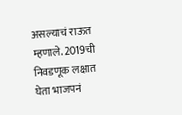असल्याचं राऊत म्हणाले. 2019ची निवडणूक लक्षात घेता भाजपनं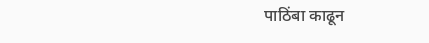पाठिंबा काढून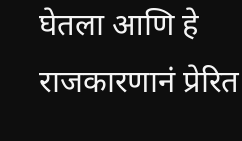घेतला आणि हे राजकारणानं प्रेरित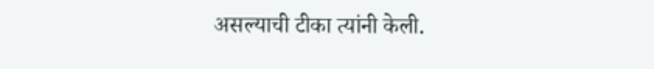असल्याची टीका त्यांनी केली.